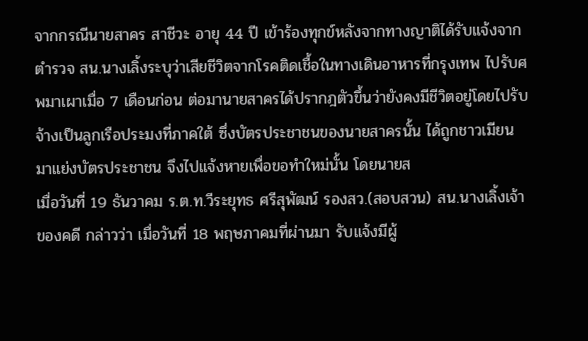จากกรณีนายสาคร สาชีวะ อายุ 44 ปี เข้าร้องทุกข์หลังจากทางญาติได้รับแจ้งจากตำรวจ สน.นางเลิ้งระบุว่าเสียชีวิตจากโรคติดเชื้อในทางเดินอาหารที่กรุงเทพ ไปรับศพมาเผาเมื่อ 7 เดือนก่อน ต่อมานายสาครได้ปรากฎตัวขึ้นว่ายังคงมีชีวิตอยู่โดยไปรับจ้างเป็นลูกเรือประมงที่ภาคใต้ ซึ่งบัตรประชาชนของนายสาครนั้น ได้ถูกชาวเมียนมาแย่งบัตรประชาชน จึงไปแจ้งหายเพื่อขอทำใหม่นั้น โดยนายส
เมื่อวันที่ 19 ธันวาคม ร.ต.ท.วีระยุทธ ศรีสุพัฒน์ รองสว.(สอบสวน) สน.นางเลิ้งเจ้าของคดี กล่าวว่า เมื่อวันที่ 18 พฤษภาคมที่ผ่านมา รับแจ้งมีผู้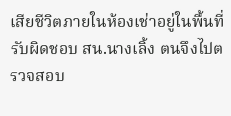เสียชีวิตภายในห้องเช่าอยู่ในพื้นที่รับผิดชอบ สน.นางเลิ้ง ตนจึงไปตรวจสอบ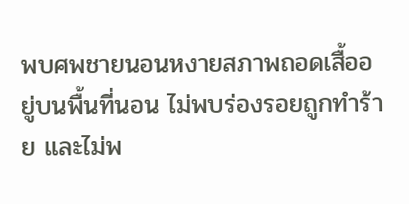พบศพชายนอนหงายสภาพถอดเสื้ออยู่บนพื้นที่นอน ไม่พบร่องรอยถูกทำร้าย และไม่พ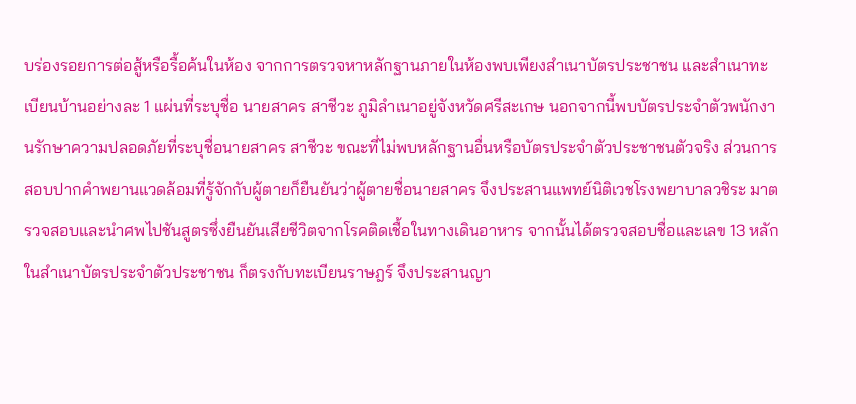บร่องรอยการต่อสู้หรือรื้อค้นในห้อง จากการตรวจหาหลักฐานภายในห้องพบเพียงสำเนาบัตรประชาชน และสำเนาทะเบียนบ้านอย่างละ 1 แผ่นที่ระบุชื่อ นายสาคร สาชีวะ ภูมิลำเนาอยู่จังหวัดศรีสะเกษ นอกจากนี้พบบัตรประจำตัวพนักงานรักษาความปลอดภัยที่ระบุชื่อนายสาคร สาชีวะ ขณะที่ไม่พบหลักฐานอื่นหรือบัตรประจำตัวประชาชนตัวจริง ส่วนการสอบปากคำพยานแวดล้อมที่รู้จักกับผู้ตายก็ยืนยันว่าผู้ตายชื่อนายสาคร จึงประสานแพทย์นิติเวชโรงพยาบาลวชิระ มาตรวจสอบและนำศพไปชันสูตรซึ่งยืนยันเสียชีวิตจากโรคติดเชื้อในทางเดินอาหาร จากนั้นได้ตรวจสอบชื่อและเลข 13 หลักในสำเนาบัตรประจำตัวประชาชน ก็ตรงกับทะเบียนราษฎร์ จึงประสานญา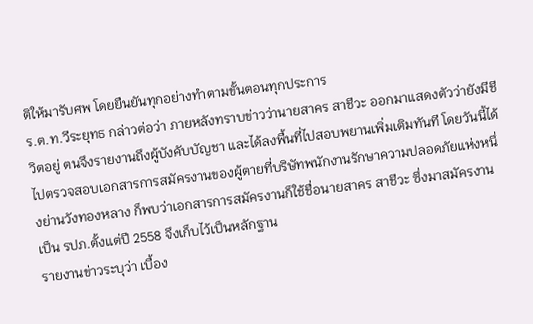ติให้มารับศพ โดยยืนยันทุกอย่างทำตามขั้นตอนทุกประการ
ร.ต.ท.วีระยุทธ กล่าวต่อว่า ภายหลังทราบข่าวว่านายสาคร สาชีวะ ออกมาแสดงตัวว่ายังมีชีวิตอยู่ ตนจึงรายงานถึงผู้บังคับบัญชา และได้ลงพื้นที่ไปสอบพยานเพิ่มเติมทันที โดยวันนี้ได้ไปตรวจสอบเอกสารการสมัครงานของผู้ตายที่บริษัทพนักงานรักษาความปลอดภัยแห่งหนึ่งย่านวังทองหลาง ก็พบว่าเอกสารการสมัครงานก็ใช้ชื่อนายสาคร สาชีวะ ซึ่งมาสมัครงานเป็น รปภ.ตั้งแต่ปี 2558 จึงเก็บไว้เป็นหลักฐาน
รายงานข่าวระบุว่า เบื้อง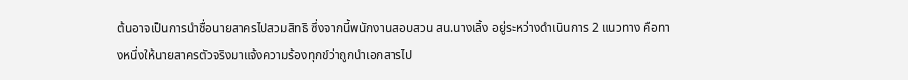ต้นอาจเป็นการนำชื่อนายสาครไปสวมสิทธิ ซึ่งจากนี้พนักงานสอบสวน สน.นางเลิ้ง อยู่ระหว่างดำเนินการ 2 แนวทาง คือทางหนึ่งให้นายสาครตัวจริงมาแจ้งความร้องทุกข์ว่าถูกนำเอกสารไป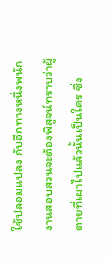ใช้ปลอมแปลง กับอีกทางหนึ่งพนักงานสอบสวนจะต้องพิสูจน์ทราบว่าผู้ตายที่เผาไปแล้วนั้นเป็นใคร ซึ่ง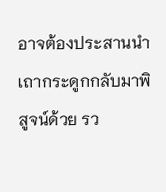อาจต้องประสานนำเถากระดูกกลับมาพิสูจน์ด้วย รว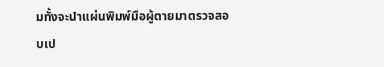มทั้งจะนำแผ่นพิมพ์มือผู้ตายมาตรวจสอบเป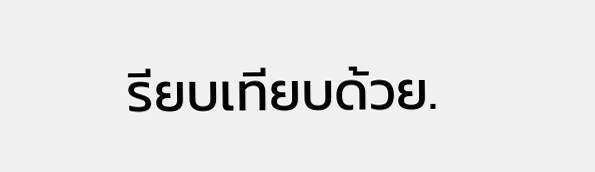รียบเทียบด้วย.